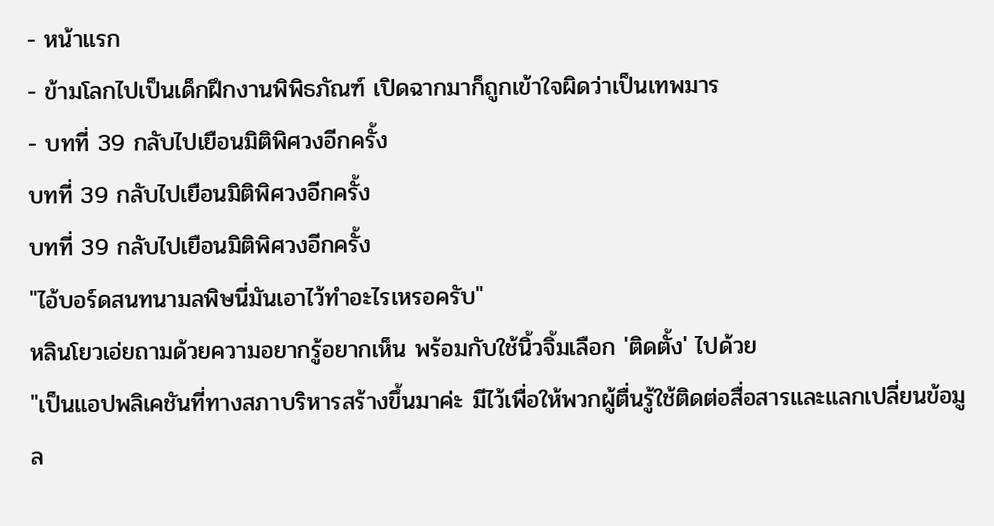- หน้าแรก
- ข้ามโลกไปเป็นเด็กฝึกงานพิพิธภัณฑ์ เปิดฉากมาก็ถูกเข้าใจผิดว่าเป็นเทพมาร
- บทที่ 39 กลับไปเยือนมิติพิศวงอีกครั้ง
บทที่ 39 กลับไปเยือนมิติพิศวงอีกครั้ง
บทที่ 39 กลับไปเยือนมิติพิศวงอีกครั้ง
"ไอ้บอร์ดสนทนามลพิษนี่มันเอาไว้ทำอะไรเหรอครับ"
หลินโยวเอ่ยถามด้วยความอยากรู้อยากเห็น พร้อมกับใช้นิ้วจิ้มเลือก 'ติดตั้ง' ไปด้วย
"เป็นแอปพลิเคชันที่ทางสภาบริหารสร้างขึ้นมาค่ะ มีไว้เพื่อให้พวกผู้ตื่นรู้ใช้ติดต่อสื่อสารและแลกเปลี่ยนข้อมูล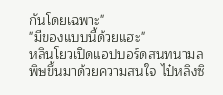กันโดยเฉพาะ"
"มีของแบบนี้ด้วยแฮะ"
หลินโยวเปิดแอปบอร์ดสนทนามลพิษขึ้นมาด้วยความสนใจ ไป๋หลิงซิ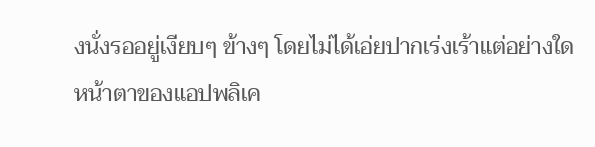งนั่งรออยู่เงียบๆ ข้างๆ โดยไม่ได้เอ่ยปากเร่งเร้าแต่อย่างใด
หน้าตาของแอปพลิเค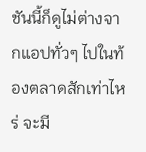ชันนี้ก็ดูไม่ต่างจากแอปทั่วๆ ไปในท้องตลาดสักเท่าไหร่ จะมี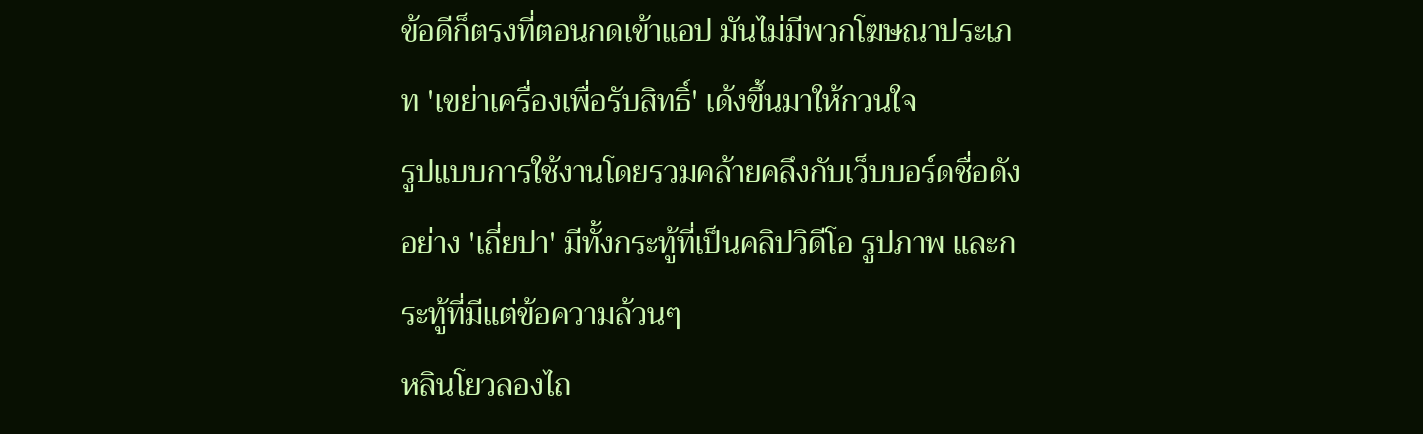ข้อดีก็ตรงที่ตอนกดเข้าแอป มันไม่มีพวกโฆษณาประเภท 'เขย่าเครื่องเพื่อรับสิทธิ์' เด้งขึ้นมาให้กวนใจ
รูปแบบการใช้งานโดยรวมคล้ายคลึงกับเว็บบอร์ดชื่อดังอย่าง 'เถี่ยปา' มีทั้งกระทู้ที่เป็นคลิปวิดีโอ รูปภาพ และกระทู้ที่มีแต่ข้อความล้วนๆ
หลินโยวลองไถ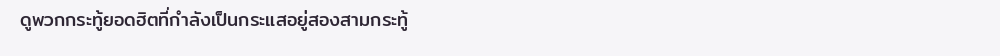ดูพวกกระทู้ยอดฮิตที่กำลังเป็นกระแสอยู่สองสามกระทู้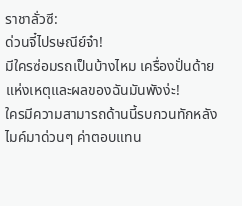ราชาลั่วซี:
ด่วนจี๋ไปรษณีย์จ๋า!
มีใครซ่อมรถเป็นบ้างไหม เครื่องปั่นด้ายแห่งเหตุและผลของฉันมันพังง่ะ!
ใครมีความสามารถด้านนี้รบกวนทักหลังไมค์มาด่วนๆ ค่าตอบแทน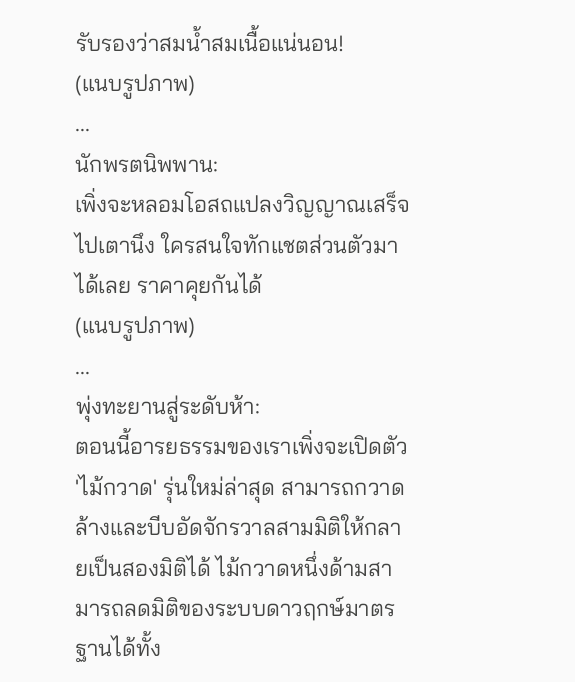รับรองว่าสมน้ำสมเนื้อแน่นอน!
(แนบรูปภาพ)
...
นักพรตนิพพาน:
เพิ่งจะหลอมโอสถแปลงวิญญาณเสร็จไปเตานึง ใครสนใจทักแชตส่วนตัวมาได้เลย ราคาคุยกันได้
(แนบรูปภาพ)
...
พุ่งทะยานสู่ระดับห้า:
ตอนนี้อารยธรรมของเราเพิ่งจะเปิดตัว 'ไม้กวาด' รุ่นใหม่ล่าสุด สามารถกวาดล้างและบีบอัดจักรวาลสามมิติให้กลายเป็นสองมิติได้ ไม้กวาดหนึ่งด้ามสามารถลดมิติของระบบดาวฤกษ์มาตรฐานได้ทั้ง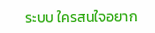ระบบ ใครสนใจอยาก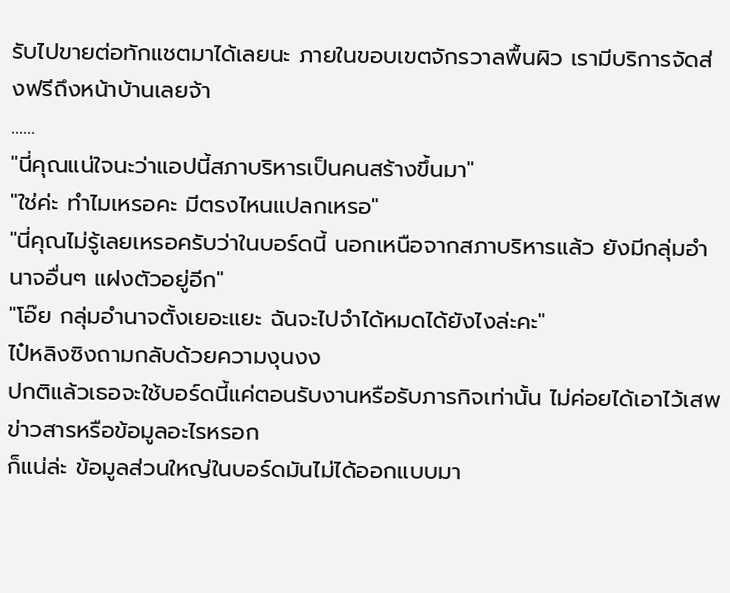รับไปขายต่อทักแชตมาได้เลยนะ ภายในขอบเขตจักรวาลพื้นผิว เรามีบริการจัดส่งฟรีถึงหน้าบ้านเลยจ้า
......
"นี่คุณแน่ใจนะว่าแอปนี้สภาบริหารเป็นคนสร้างขึ้นมา"
"ใช่ค่ะ ทำไมเหรอคะ มีตรงไหนแปลกเหรอ"
"นี่คุณไม่รู้เลยเหรอครับว่าในบอร์ดนี้ นอกเหนือจากสภาบริหารแล้ว ยังมีกลุ่มอำนาจอื่นๆ แฝงตัวอยู่อีก"
"โอ๊ย กลุ่มอำนาจตั้งเยอะแยะ ฉันจะไปจำได้หมดได้ยังไงล่ะคะ"
ไป๋หลิงซิงถามกลับด้วยความงุนงง
ปกติแล้วเธอจะใช้บอร์ดนี้แค่ตอนรับงานหรือรับภารกิจเท่านั้น ไม่ค่อยได้เอาไว้เสพข่าวสารหรือข้อมูลอะไรหรอก
ก็แน่ล่ะ ข้อมูลส่วนใหญ่ในบอร์ดมันไม่ได้ออกแบบมา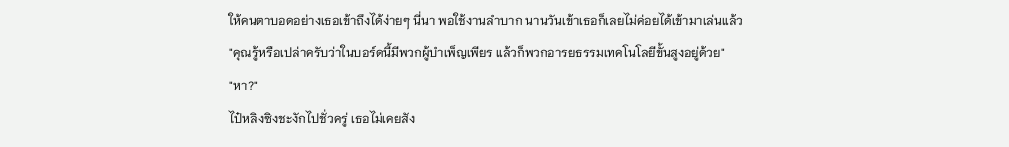ให้คนตาบอดอย่างเธอเข้าถึงได้ง่ายๆ นี่นา พอใช้งานลำบาก นานวันเข้าเธอก็เลยไม่ค่อยได้เข้ามาเล่นแล้ว
"คุณรู้หรือเปล่าครับว่าในบอร์ดนี้มีพวกผู้บำเพ็ญเพียร แล้วก็พวกอารยธรรมเทคโนโลยีขั้นสูงอยู่ด้วย"
"หา?"
ไป๋หลิงซิงชะงักไปชั่วครู่ เธอไม่เคยสัง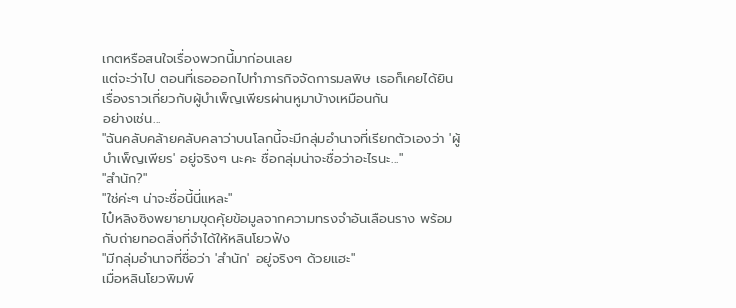เกตหรือสนใจเรื่องพวกนี้มาก่อนเลย
แต่จะว่าไป ตอนที่เธอออกไปทำภารกิจจัดการมลพิษ เธอก็เคยได้ยินเรื่องราวเกี่ยวกับผู้บำเพ็ญเพียรผ่านหูมาบ้างเหมือนกัน
อย่างเช่น...
"ฉันคลับคล้ายคลับคลาว่าบนโลกนี้จะมีกลุ่มอำนาจที่เรียกตัวเองว่า 'ผู้บำเพ็ญเพียร' อยู่จริงๆ นะคะ ชื่อกลุ่มน่าจะชื่อว่าอะไรนะ..."
"สำนัก?"
"ใช่ค่ะๆ น่าจะชื่อนี้นี่แหละ"
ไป๋หลิงซิงพยายามขุดคุ้ยข้อมูลจากความทรงจำอันเลือนราง พร้อมกับถ่ายทอดสิ่งที่จำได้ให้หลินโยวฟัง
"มีกลุ่มอำนาจที่ชื่อว่า 'สำนัก' อยู่จริงๆ ด้วยแฮะ"
เมื่อหลินโยวพิมพ์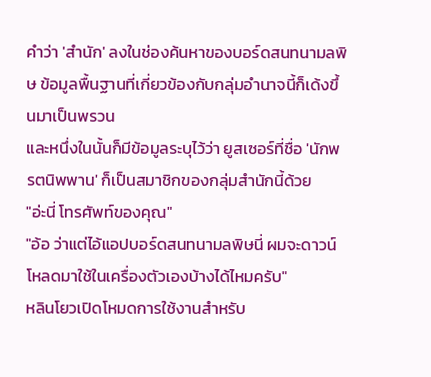คำว่า 'สำนัก' ลงในช่องค้นหาของบอร์ดสนทนามลพิษ ข้อมูลพื้นฐานที่เกี่ยวข้องกับกลุ่มอำนาจนี้ก็เด้งขึ้นมาเป็นพรวน
และหนึ่งในนั้นก็มีข้อมูลระบุไว้ว่า ยูสเซอร์ที่ชื่อ 'นักพรตนิพพาน' ก็เป็นสมาชิกของกลุ่มสำนักนี้ด้วย
"อ่ะนี่ โทรศัพท์ของคุณ"
"อ้อ ว่าแต่ไอ้แอปบอร์ดสนทนามลพิษนี่ ผมจะดาวน์โหลดมาใช้ในเครื่องตัวเองบ้างได้ไหมครับ"
หลินโยวเปิดโหมดการใช้งานสำหรับ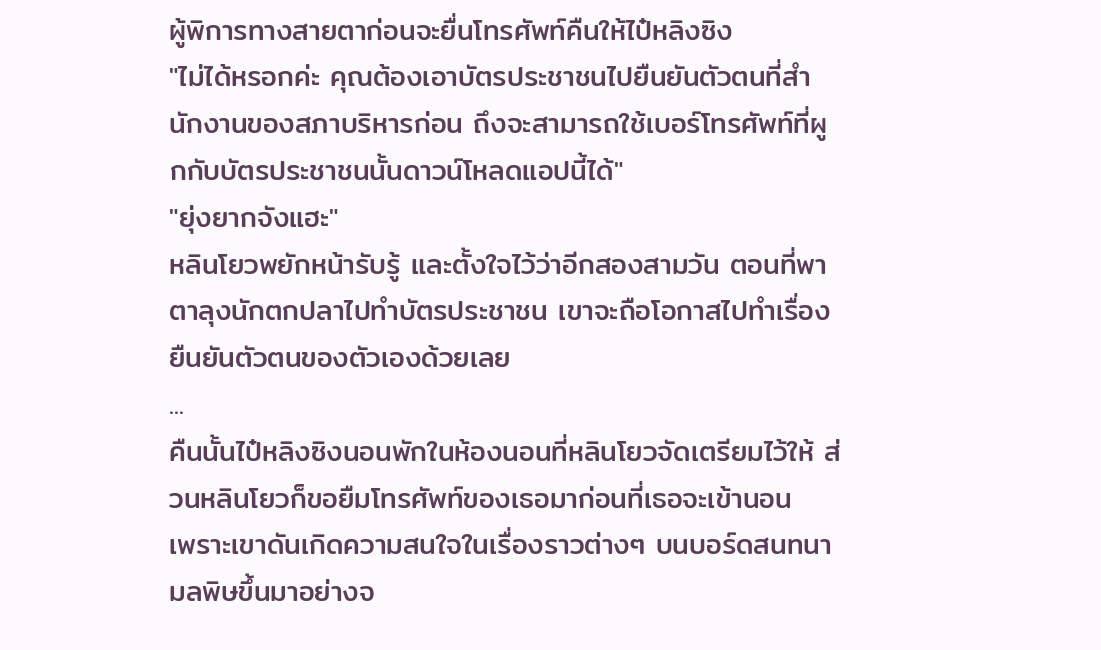ผู้พิการทางสายตาก่อนจะยื่นโทรศัพท์คืนให้ไป๋หลิงซิง
"ไม่ได้หรอกค่ะ คุณต้องเอาบัตรประชาชนไปยืนยันตัวตนที่สำนักงานของสภาบริหารก่อน ถึงจะสามารถใช้เบอร์โทรศัพท์ที่ผูกกับบัตรประชาชนนั้นดาวน์โหลดแอปนี้ได้"
"ยุ่งยากจังแฮะ"
หลินโยวพยักหน้ารับรู้ และตั้งใจไว้ว่าอีกสองสามวัน ตอนที่พาตาลุงนักตกปลาไปทำบัตรประชาชน เขาจะถือโอกาสไปทำเรื่องยืนยันตัวตนของตัวเองด้วยเลย
...
คืนนั้นไป๋หลิงซิงนอนพักในห้องนอนที่หลินโยวจัดเตรียมไว้ให้ ส่วนหลินโยวก็ขอยืมโทรศัพท์ของเธอมาก่อนที่เธอจะเข้านอน
เพราะเขาดันเกิดความสนใจในเรื่องราวต่างๆ บนบอร์ดสนทนามลพิษขึ้นมาอย่างจ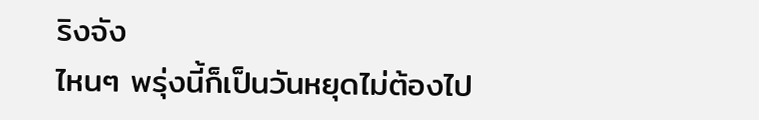ริงจัง
ไหนๆ พรุ่งนี้ก็เป็นวันหยุดไม่ต้องไป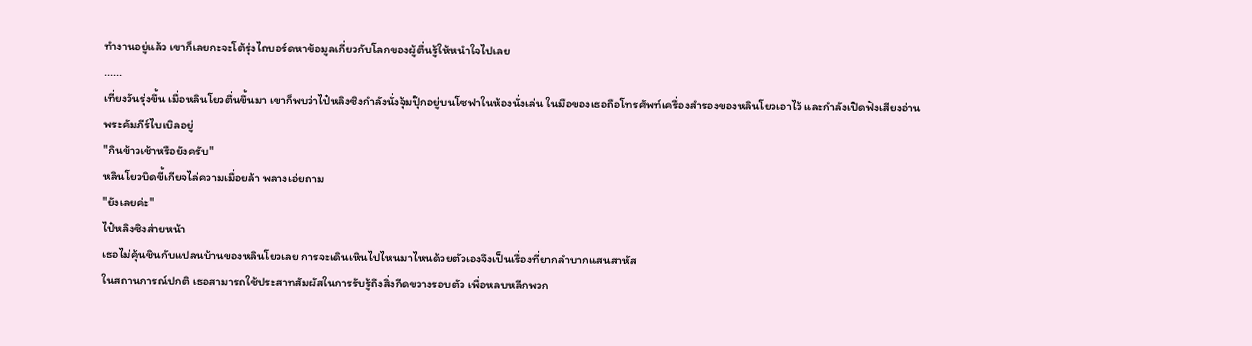ทำงานอยู่แล้ว เขาก็เลยกะจะโต้รุ่งไถบอร์ดหาข้อมูลเกี่ยวกับโลกของผู้ตื่นรู้ให้หนำใจไปเลย
......
เที่ยงวันรุ่งขึ้น เมื่อหลินโยวตื่นขึ้นมา เขาก็พบว่าไป๋หลิงซิงกำลังนั่งจุ้มปุ๊กอยู่บนโซฟาในห้องนั่งเล่น ในมือของเธอถือโทรศัพท์เครื่องสำรองของหลินโยวเอาไว้ และกำลังเปิดฟังเสียงอ่านพระคัมภีร์ไบเบิลอยู่
"กินข้าวเช้าหรือยังครับ"
หลินโยวบิดขี้เกียจไล่ความเมื่อยล้า พลางเอ่ยถาม
"ยังเลยค่ะ"
ไป๋หลิงซิงส่ายหน้า
เธอไม่คุ้นชินกับแปลนบ้านของหลินโยวเลย การจะเดินเหินไปไหนมาไหนด้วยตัวเองจึงเป็นเรื่องที่ยากลำบากแสนสาหัส
ในสถานการณ์ปกติ เธอสามารถใช้ประสาทสัมผัสในการรับรู้ถึงสิ่งกีดขวางรอบตัว เพื่อหลบหลีกพวก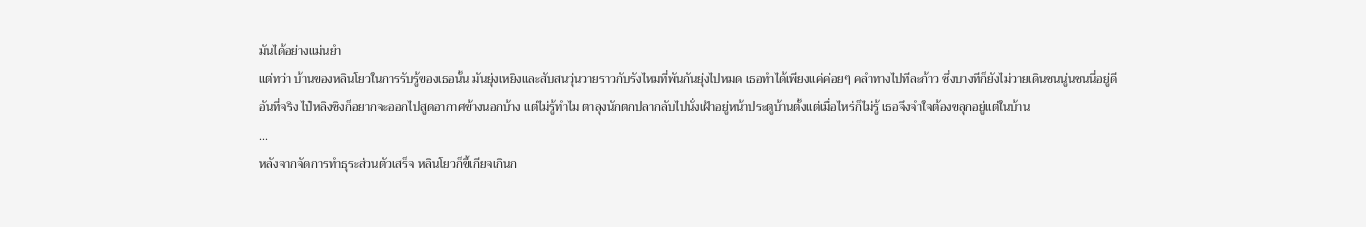มันได้อย่างแม่นยำ
แต่ทว่า บ้านของหลินโยวในการรับรู้ของเธอนั้น มันยุ่งเหยิงและสับสนวุ่นวายราวกับรังไหมที่พันกันยุ่งไปหมด เธอทำได้เพียงแค่ค่อยๆ คลำทางไปทีละก้าว ซึ่งบางทีก็ยังไม่วายเดินชนนู่นชนนี่อยู่ดี
อันที่จริง ไป๋หลิงซิงก็อยากจะออกไปสูดอากาศข้างนอกบ้าง แต่ไม่รู้ทำไม ตาลุงนักตกปลากลับไปนั่งเฝ้าอยู่หน้าประตูบ้านตั้งแต่เมื่อไหร่ก็ไม่รู้ เธอจึงจำใจต้องขลุกอยู่แต่ในบ้าน
...
หลังจากจัดการทำธุระส่วนตัวเสร็จ หลินโยวก็ขี้เกียจเกินก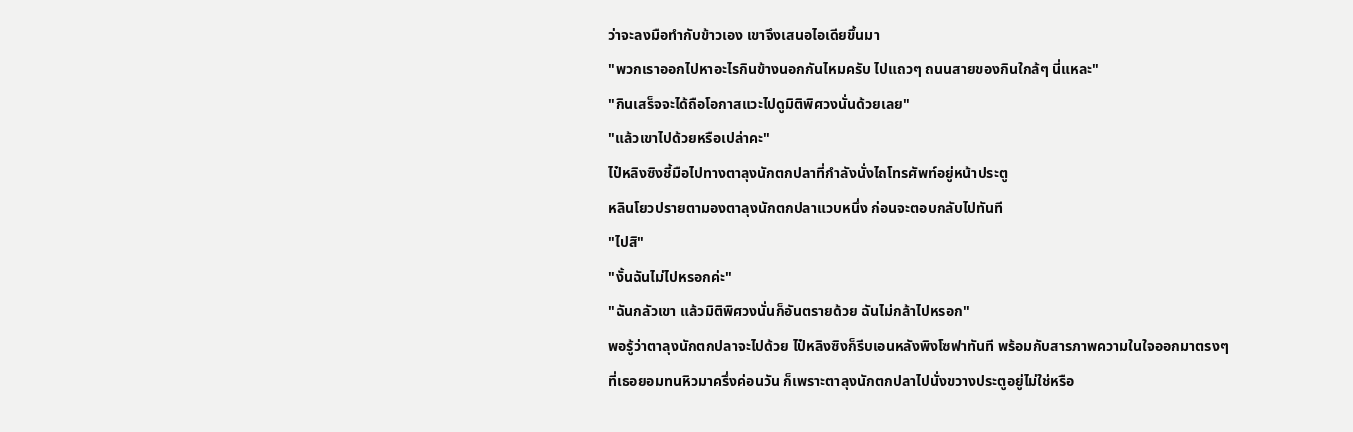ว่าจะลงมือทำกับข้าวเอง เขาจึงเสนอไอเดียขึ้นมา
"พวกเราออกไปหาอะไรกินข้างนอกกันไหมครับ ไปแถวๆ ถนนสายของกินใกล้ๆ นี่แหละ"
"กินเสร็จจะได้ถือโอกาสแวะไปดูมิติพิศวงนั่นด้วยเลย"
"แล้วเขาไปด้วยหรือเปล่าคะ"
ไป๋หลิงซิงชี้มือไปทางตาลุงนักตกปลาที่กำลังนั่งไถโทรศัพท์อยู่หน้าประตู
หลินโยวปรายตามองตาลุงนักตกปลาแวบหนึ่ง ก่อนจะตอบกลับไปทันที
"ไปสิ"
"งั้นฉันไม่ไปหรอกค่ะ"
"ฉันกลัวเขา แล้วมิติพิศวงนั่นก็อันตรายด้วย ฉันไม่กล้าไปหรอก"
พอรู้ว่าตาลุงนักตกปลาจะไปด้วย ไป๋หลิงซิงก็รีบเอนหลังพิงโซฟาทันที พร้อมกับสารภาพความในใจออกมาตรงๆ
ที่เธอยอมทนหิวมาครึ่งค่อนวัน ก็เพราะตาลุงนักตกปลาไปนั่งขวางประตูอยู่ไม่ใช่หรือ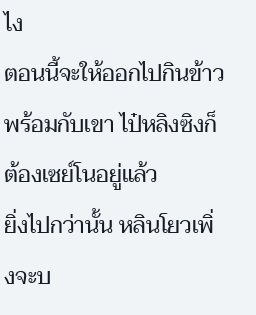ไง
ตอนนี้จะให้ออกไปกินข้าวพร้อมกับเขา ไป๋หลิงซิงก็ต้องเซย์โนอยู่แล้ว
ยิ่งไปกว่านั้น หลินโยวเพิ่งจะบ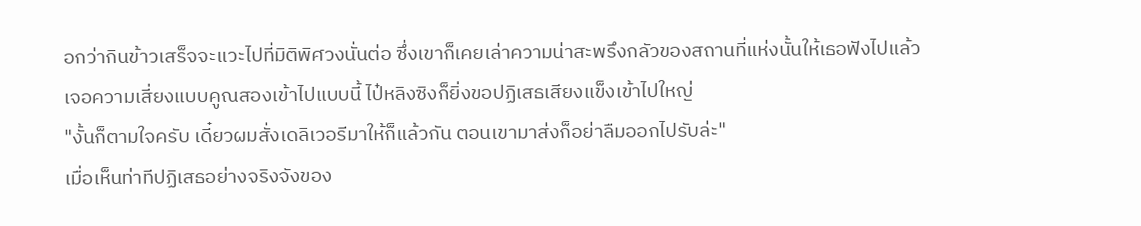อกว่ากินข้าวเสร็จจะแวะไปที่มิติพิศวงนั่นต่อ ซึ่งเขาก็เคยเล่าความน่าสะพรึงกลัวของสถานที่แห่งนั้นให้เธอฟังไปแล้ว
เจอความเสี่ยงแบบคูณสองเข้าไปแบบนี้ ไป๋หลิงซิงก็ยิ่งขอปฏิเสธเสียงแข็งเข้าไปใหญ่
"งั้นก็ตามใจครับ เดี๋ยวผมสั่งเดลิเวอรีมาให้ก็แล้วกัน ตอนเขามาส่งก็อย่าลืมออกไปรับล่ะ"
เมื่อเห็นท่าทีปฏิเสธอย่างจริงจังของ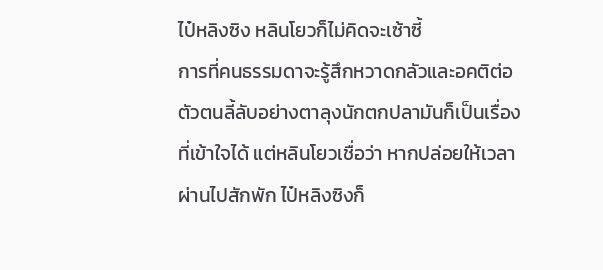ไป๋หลิงซิง หลินโยวก็ไม่คิดจะเซ้าซี้
การที่คนธรรมดาจะรู้สึกหวาดกลัวและอคติต่อตัวตนลี้ลับอย่างตาลุงนักตกปลามันก็เป็นเรื่องที่เข้าใจได้ แต่หลินโยวเชื่อว่า หากปล่อยให้เวลาผ่านไปสักพัก ไป๋หลิงซิงก็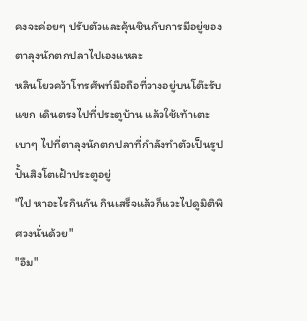คงจะค่อยๆ ปรับตัวและคุ้นชินกับการมีอยู่ของตาลุงนักตกปลาไปเองแหละ
หลินโยวคว้าโทรศัพท์มือถือที่วางอยู่บนโต๊ะรับแขก เดินตรงไปที่ประตูบ้าน แล้วใช้เท้าเตะเบาๆ ไปที่ตาลุงนักตกปลาที่กำลังทำตัวเป็นรูปปั้นสิงโตเฝ้าประตูอยู่
"ไป หาอะไรกินกัน กินเสร็จแล้วก็แวะไปดูมิติพิศวงนั่นด้วย"
"อืม"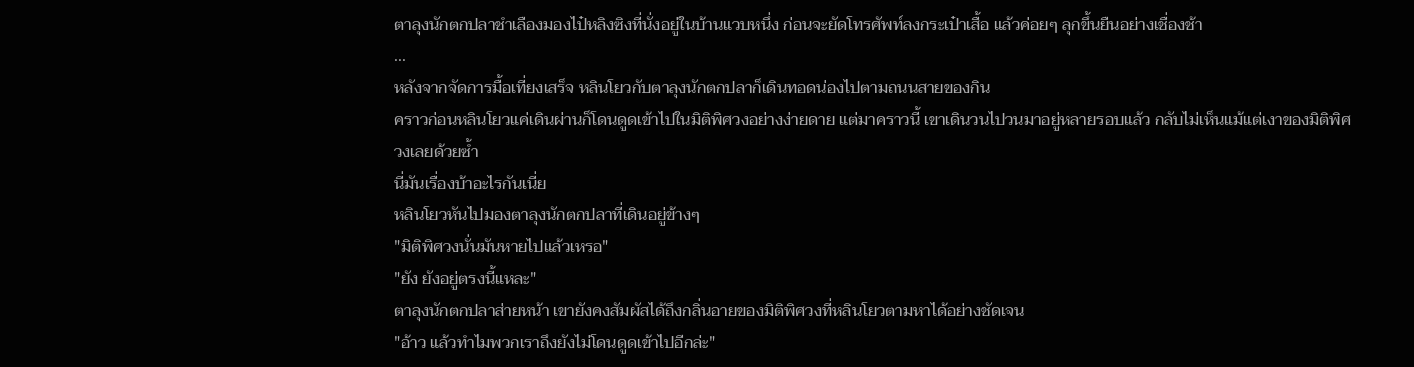ตาลุงนักตกปลาชำเลืองมองไป๋หลิงซิงที่นั่งอยู่ในบ้านแวบหนึ่ง ก่อนจะยัดโทรศัพท์ลงกระเป๋าเสื้อ แล้วค่อยๆ ลุกขึ้นยืนอย่างเชื่องช้า
...
หลังจากจัดการมื้อเที่ยงเสร็จ หลินโยวกับตาลุงนักตกปลาก็เดินทอดน่องไปตามถนนสายของกิน
คราวก่อนหลินโยวแค่เดินผ่านก็โดนดูดเข้าไปในมิติพิศวงอย่างง่ายดาย แต่มาคราวนี้ เขาเดินวนไปวนมาอยู่หลายรอบแล้ว กลับไม่เห็นแม้แต่เงาของมิติพิศวงเลยด้วยซ้ำ
นี่มันเรื่องบ้าอะไรกันเนี่ย
หลินโยวหันไปมองตาลุงนักตกปลาที่เดินอยู่ข้างๆ
"มิติพิศวงนั่นมันหายไปแล้วเหรอ"
"ยัง ยังอยู่ตรงนี้แหละ"
ตาลุงนักตกปลาส่ายหน้า เขายังคงสัมผัสได้ถึงกลิ่นอายของมิติพิศวงที่หลินโยวตามหาได้อย่างชัดเจน
"อ้าว แล้วทำไมพวกเราถึงยังไม่โดนดูดเข้าไปอีกล่ะ"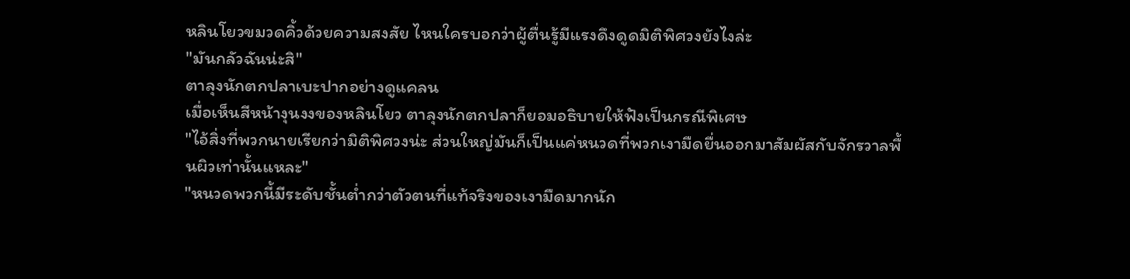หลินโยวขมวดคิ้วด้วยความสงสัย ไหนใครบอกว่าผู้ตื่นรู้มีแรงดึงดูดมิติพิศวงยังไงล่ะ
"มันกลัวฉันน่ะสิ"
ตาลุงนักตกปลาเบะปากอย่างดูแคลน
เมื่อเห็นสีหน้างุนงงของหลินโยว ตาลุงนักตกปลาก็ยอมอธิบายให้ฟังเป็นกรณีพิเศษ
"ไอ้สิ่งที่พวกนายเรียกว่ามิติพิศวงน่ะ ส่วนใหญ่มันก็เป็นแค่หนวดที่พวกเงามืดยื่นออกมาสัมผัสกับจักรวาลพื้นผิวเท่านั้นแหละ"
"หนวดพวกนี้มีระดับชั้นต่ำกว่าตัวตนที่แท้จริงของเงามืดมากนัก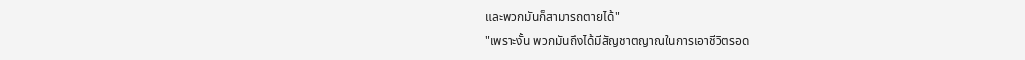และพวกมันก็สามารถตายได้"
"เพราะงั้น พวกมันถึงได้มีสัญชาตญาณในการเอาชีวิตรอด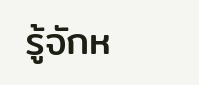รู้จักห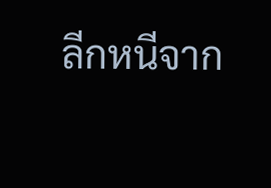ลีกหนีจาก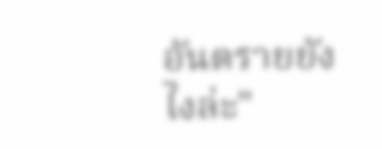อันตรายยังไงล่ะ"